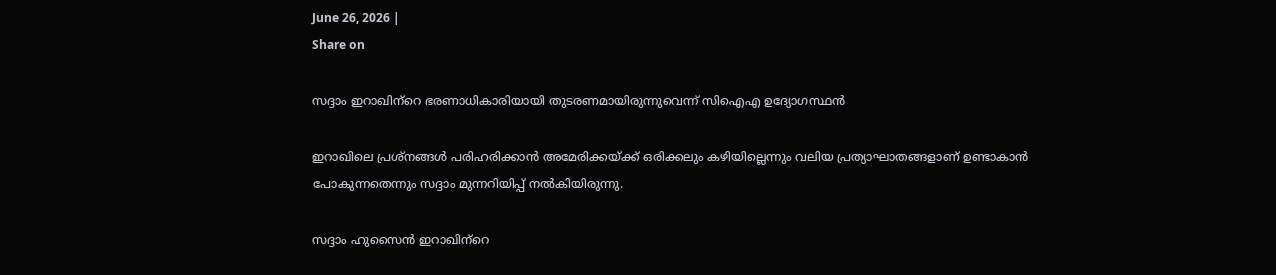June 26, 2026 |
Share on

സദ്ദാം ഇറാഖിന്‌റെ ഭരണാധികാരിയായി തുടരണമായിരുന്നുവെന്ന് സിഐഎ ഉദ്യോഗസ്ഥന്‍

ഇറാഖിലെ പ്രശ്‌നങ്ങള്‍ പരിഹരിക്കാന്‍ അമേരിക്കയ്ക്ക് ഒരിക്കലും കഴിയില്ലെന്നും വലിയ പ്രത്യാഘാതങ്ങളാണ് ഉണ്ടാകാന്‍ പോകുന്നതെന്നും സദ്ദാം മുന്നറിയിപ്പ് നല്‍കിയിരുന്നു.

സദ്ദാം ഹുസൈന്‍ ഇറാഖിന്‌റെ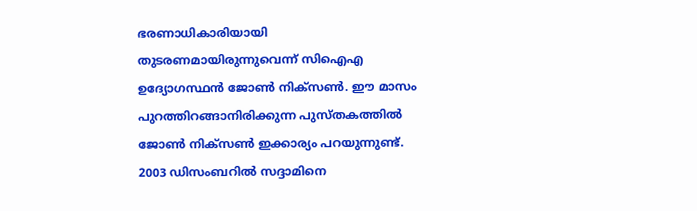ഭരണാധികാരിയായി തുടരണമായിരുന്നുവെന്ന് സിഐഎ ഉദ്യോഗസ്ഥന്‍ ജോണ്‍ നിക്‌സണ്‍. ഈ മാസം പുറത്തിറങ്ങാനിരിക്കുന്ന പുസ്തകത്തില്‍ ജോണ്‍ നിക്‌സണ്‍ ഇക്കാര്യം പറയുന്നുണ്ട്. 2003 ഡിസംബറില്‍ സദ്ദാമിനെ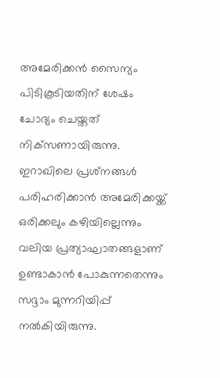അമേരിക്കന്‍ സൈന്യം പിടികൂടിയതിന് ശേഷം ചോദ്യം ചെയ്തത് നിക്‌സണായിരുന്നു. ഇറാഖിലെ പ്രശ്‌നങ്ങള്‍ പരിഹരിക്കാന്‍ അമേരിക്കയ്ക്ക് ഒരിക്കലും കഴിയില്ലെന്നും വലിയ പ്രത്യാഘാതങ്ങളാണ് ഉണ്ടാകാന്‍ പോകുന്നതെന്നും സദ്ദാം മുന്നറിയിപ്പ് നല്‍കിയിരുന്നു.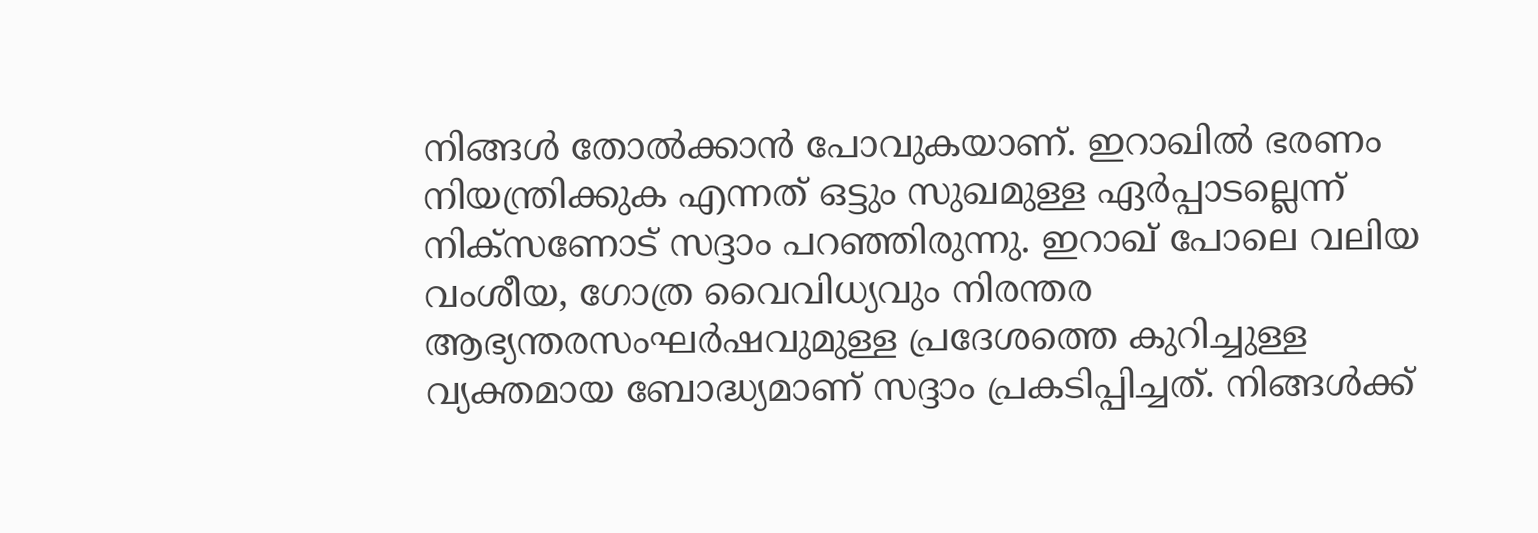നിങ്ങള്‍ തോല്‍ക്കാന്‍ പോവുകയാണ്. ഇറാഖില്‍ ഭരണം നിയന്ത്രിക്കുക എന്നത് ഒട്ടും സുഖമുള്ള ഏര്‍പ്പാടല്ലെന്ന് നിക്‌സണോട് സദ്ദാം പറഞ്ഞിരുന്നു. ഇറാഖ് പോലെ വലിയ വംശീയ, ഗോത്ര വൈവിധ്യവും നിരന്തര ആഭ്യന്തരസംഘര്‍ഷവുമുള്ള പ്രദേശത്തെ കുറിച്ചുള്ള വ്യക്തമായ ബോദ്ധ്യമാണ് സദ്ദാം പ്രകടിപ്പിച്ചത്. നിങ്ങള്‍ക്ക്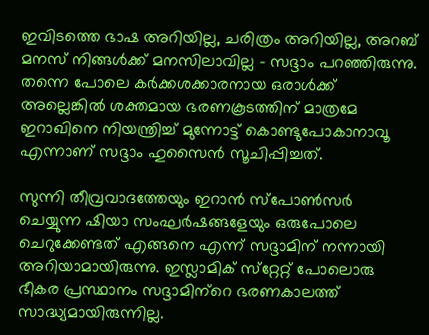ഇവിടത്തെ ഭാഷ അറിയില്ല, ചരിത്രം അറിയില്ല, അറബ് മനസ് നിങ്ങള്‍ക്ക് മനസിലാവില്ല – സദ്ദാം പറഞ്ഞിരുന്നു. തന്നെ പോലെ കര്‍ക്കശക്കാരനായ ഒരാള്‍ക്ക് അല്ലെങ്കില്‍ ശക്തമായ ഭരണകൂടത്തിന് മാത്രമേ ഇറാഖിനെ നിയന്ത്രിച്ച് മുന്നോട്ട് കൊണ്ടുപോകാനാവൂ എന്നാണ് സദ്ദാം ഹുസൈന്‍ സൂചിപ്പിച്ചത്.

സുന്നി തീവ്രവാദത്തേയും ഇറാന്‍ സ്‌പോണ്‍സര്‍ ചെയ്യുന്ന ഷിയാ സംഘര്‍ഷങ്ങളേയും ഒരുപോലെ ചെറുക്കേണ്ടത് എങ്ങനെ എന്ന് സദ്ദാമിന് നന്നായി അറിയാമായിരുന്നു. ഇസ്ലാമിക് സ്‌റ്റേറ്റ് പോലൊരു ഭീകര പ്രസ്ഥാനം സദ്ദാമിന്‌റെ ഭരണകാലത്ത് സാദ്ധ്യമായിരുന്നില്ല.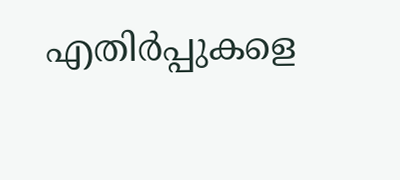എതിര്‍പ്പുകളെ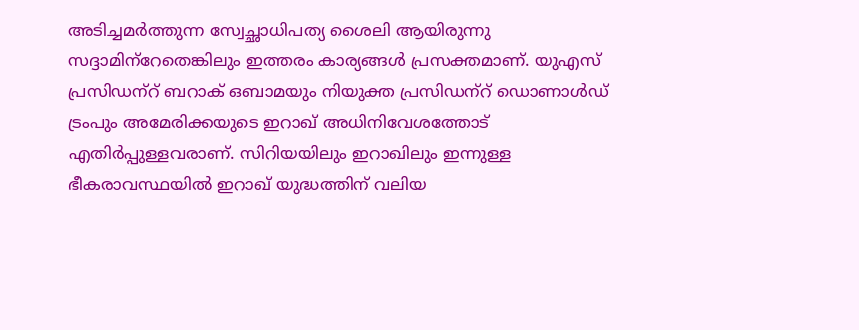അടിച്ചമര്‍ത്തുന്ന സ്വേച്ഛാധിപത്യ ശൈലി ആയിരുന്നു സദ്ദാമിന്‌റേതെങ്കിലും ഇത്തരം കാര്യങ്ങള്‍ പ്രസക്തമാണ്. യുഎസ് പ്രസിഡന്‌റ് ബറാക് ഒബാമയും നിയുക്ത പ്രസിഡന്‌റ് ഡൊണാള്‍ഡ് ട്രംപും അമേരിക്കയുടെ ഇറാഖ് അധിനിവേശത്തോട് എതിര്‍പ്പുള്ളവരാണ്. സിറിയയിലും ഇറാഖിലും ഇന്നുള്ള ഭീകരാവസ്ഥയില്‍ ഇറാഖ് യുദ്ധത്തിന് വലിയ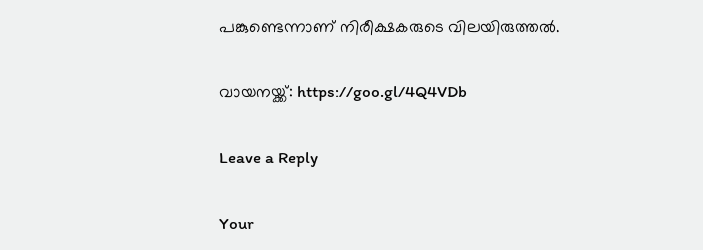പങ്കുണ്ടെന്നാണ് നിരീക്ഷകരുടെ വിലയിരുത്തല്‍.

വായനയ്ക്ക്: https://goo.gl/4Q4VDb

Leave a Reply

Your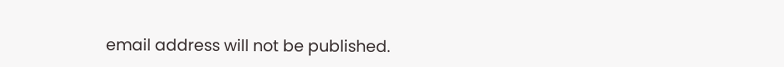email address will not be published.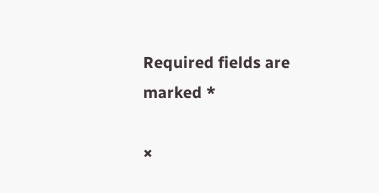Required fields are marked *

×